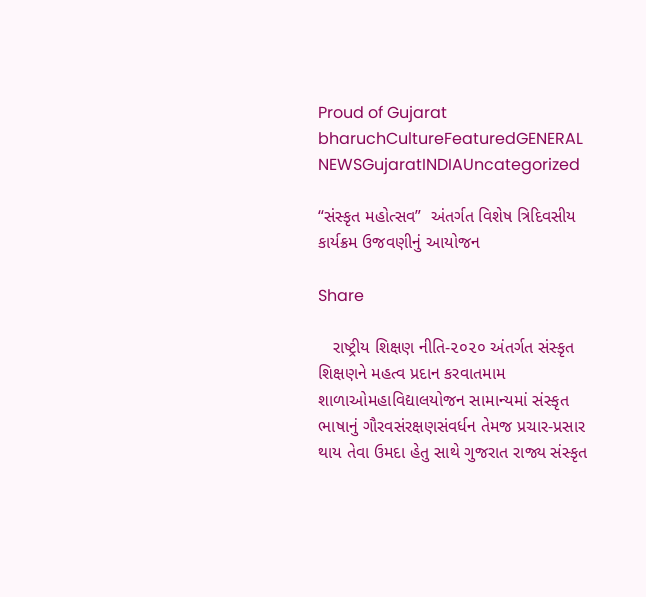Proud of Gujarat
bharuchCultureFeaturedGENERAL NEWSGujaratINDIAUncategorized

“સંસ્કૃત મહોત્સવ”  અંતર્ગત વિશેષ ત્રિદિવસીય કાર્યક્રમ ઉજવણીનું આયોજન

Share

   રાષ્ટ્રીય શિક્ષણ નીતિ-૨૦૨૦ અંતર્ગત સંસ્કૃત શિક્ષણને મહત્વ પ્રદાન કરવાતમામ  શાળાઓમહાવિદ્યાલયોજન સામાન્યમાં સંસ્કૃત  ભાષાનું ગૌરવસંરક્ષણસંવર્ધન તેમજ પ્રચાર-પ્રસાર થાય તેવા ઉમદા હેતુ સાથે ગુજરાત રાજ્ય સંસ્કૃત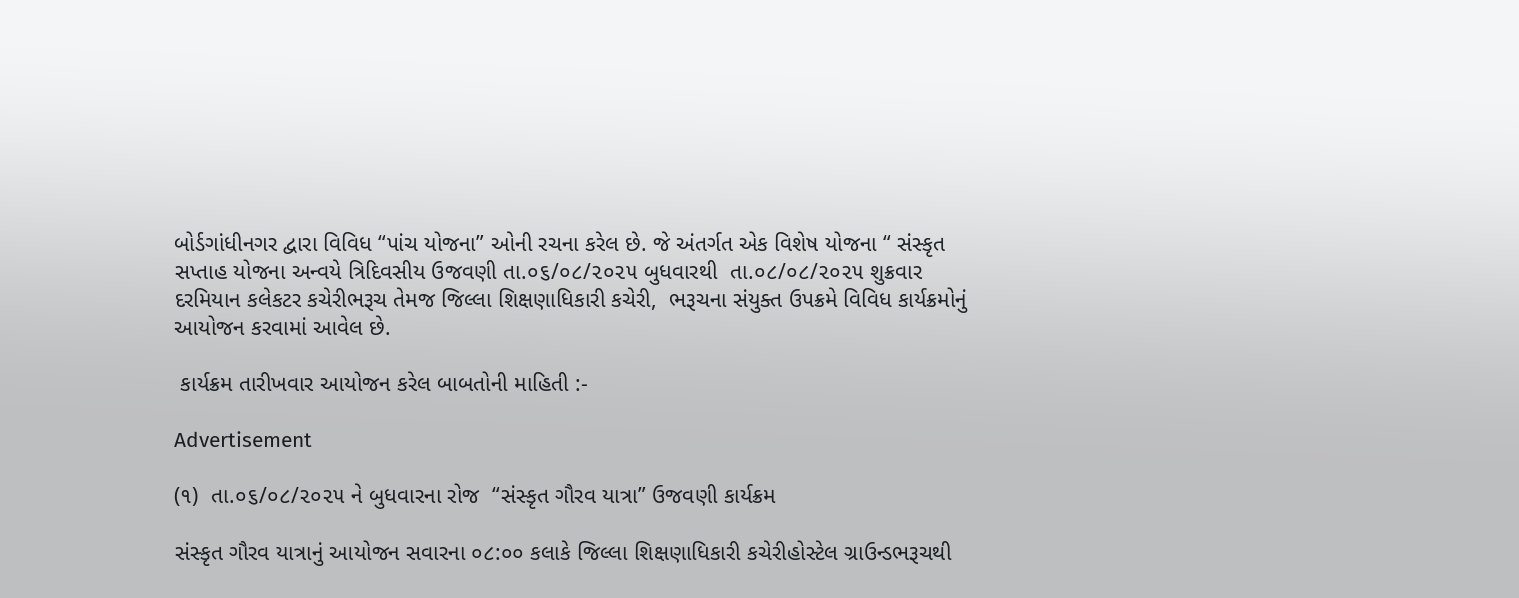બોર્ડગાંધીનગર દ્વારા વિવિધ “પાંચ યોજના” ઓની રચના કરેલ છે. જે અંતર્ગત એક વિશેષ યોજના “ સંસ્કૃત સપ્તાહ યોજના અન્વયે ત્રિદિવસીય ઉજવણી તા.૦૬/૦૮/૨૦૨૫ બુધવારથી  તા.૦૮/૦૮/૨૦૨૫ શુક્રવાર દરમિયાન કલેકટર કચેરીભરૂચ તેમજ જિલ્લા શિક્ષણાધિકારી કચેરી,  ભરૂચના સંયુક્ત ઉપક્રમે વિવિધ કાર્યક્રમોનું આયોજન કરવામાં આવેલ છે.

 કાર્યક્રમ તારીખવાર આયોજન કરેલ બાબતોની માહિતી :-

Advertisement

(૧)  તા.૦૬/૦૮/૨૦૨૫ ને બુધવારના રોજ  “સંસ્કૃત ગૌરવ યાત્રા” ઉજવણી કાર્યક્રમ

સંસ્કૃત ગૌરવ યાત્રાનું આયોજન સવારના ૦૮:૦૦ કલાકે જિલ્લા શિક્ષણાધિકારી કચેરીહોસ્ટેલ ગ્રાઉન્ડભરૂચથી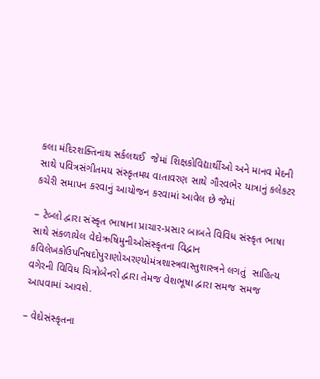કલા મંદિરશક્તિનાથ સર્કલથઈ  જેમાં શિક્ષકોવિદ્યાર્થીઓ અને માનવ મેદની સાથે પવિત્રસંગીતમય સંસ્કૃતમય વાતાવરણ સાથે ગૌરવભેર યાત્રાનું કલેકટર કચેરી સમાપન કરવાનું આયોજન કરવામાં આવેલ છે જેમાં

– ટેબ્લો દ્વારા સંસ્કૃત ભાષાના પ્રાચાર-પ્રસાર બાબતે વિવિધ સંસ્કૃત ભાષા સાથે સંકળાયેલ વેદોઋષિમુનીઓસંસ્કૃતના વિદ્વાન કવિલેખકોઉપનિષદોપુરાણોઅરણ્યોમંત્રશાસ્ત્રવાસ્તુશાસ્ત્રને લગતું  સાહિત્ય વગેરની વિવિધ ચિત્રોબેનરો દ્વારા તેમજ વેશભૂષા દ્વારા સમજ સમજ આપવામાં આવશે.

– વેદોસંસ્કૃતના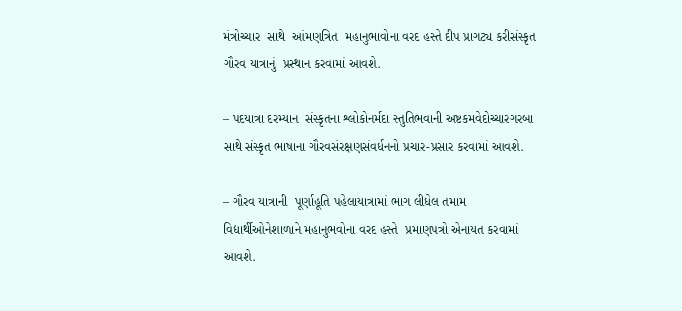મંત્રોચ્ચાર  સાથે  આંમણત્રિત  મહાનુભાવોના વરદ હસ્તે દીપ પ્રાગટ્ય કરીસંસ્કૃત ગૌરવ યાત્રાનું  પ્રસ્થાન કરવામાં આવશે.

– પદયાત્રા દરમ્યાન  સંસ્કૃતના શ્લોકોનર્મદા સ્તુતિભવાની અષ્ટકમવેદોચ્ચારગરબા સાથે સંસ્કૃત ભાષાના ગૌરવસંરક્ષણસંવર્ધનનો પ્રચાર-પ્રસાર કરવામાં આવશે.

– ગૌરવ યાત્રાની  પૂર્ણાહૂતિ પહેલાયાત્રામાં ભાગ લીધેલ તમામ વિદ્યાર્થીઓનેશાળાને મહાનુભવોના વરદ હસ્તે  પ્રમાણપત્રો એનાયત કરવામાં આવશે.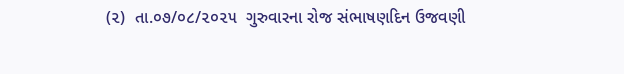(૨)  તા.૦૭/૦૮/૨૦૨૫  ગુરુવારના રોજ સંભાષણદિન ઉજવણી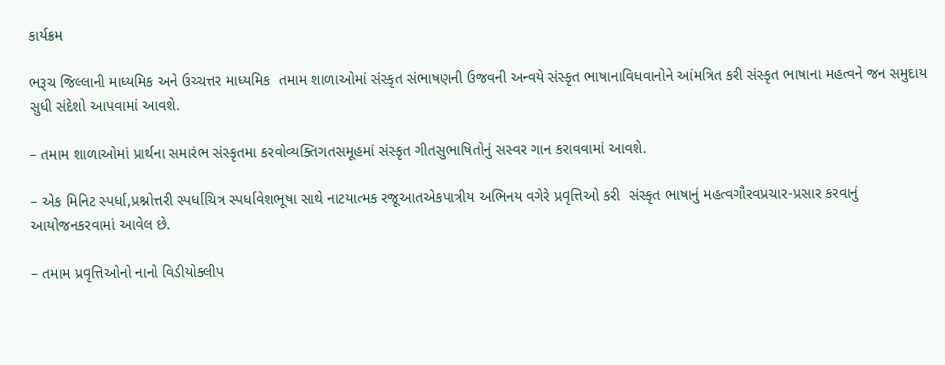કાર્યક્રમ

ભરૂચ જિલ્લાની માધ્યમિક અને ઉચ્ચત્તર માધ્યમિક  તમામ શાળાઓમાં સંસ્કૃત સંભાષણની ઉજવની અન્વયે સંસ્કૃત ભાષાનાવિધવાનોને આંમત્રિત કરી સંસ્કૃત ભાષાના મહત્વને જન સમુદાય સુધી સંદેશો આપવામાં આવશે.

– તમામ શાળાઓમાં પ્રાર્થના સમારંભ સંસ્કૃતમા કરવોવ્યક્તિગતસમૂહમાં સંસ્કૃત ગીતસુભાષિતોનું સસ્વર ગાન કરાવવામાં આવશે.

– એક મિનિટ સ્પર્ધા,પ્રશ્નોત્તરી સ્પર્ધાચિત્ર સ્પર્ધાવેશભૂષા સાથે નાટયાત્મક રજૂઆતએકપાત્રીય અભિનય વગેરે પ્રવૃત્તિઓ કરી  સંસ્કૃત ભાષાનું મહત્વગૌરવપ્રચાર-પ્રસાર કરવાનું આયોજનકરવામાં આવેલ છે.

– તમામ પ્રવૃત્તિઓનો નાનો વિડીયોક્લીપ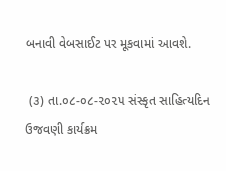બનાવી વેબસાઈટ પર મૂકવામાં આવશે.

 (૩) તા.૦૮-૦૮-૨૦૨૫ સંસ્કૃત સાહિત્યદિન  ઉજવણી કાર્યક્રમ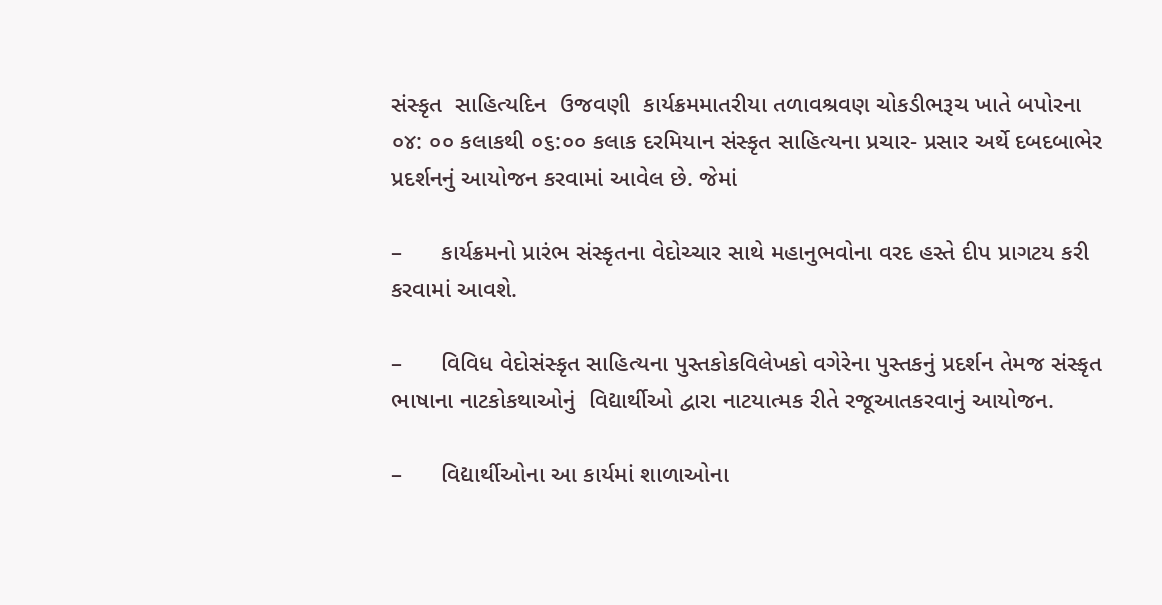સંસ્કૃત  સાહિત્યદિન  ઉજવણી  કાર્યક્રમમાતરીયા તળાવશ્રવણ ચોકડીભરૂચ ખાતે બપોરના  ૦૪: ૦૦ કલાકથી ૦૬:૦૦ કલાક દરમિયાન સંસ્કૃત સાહિત્યના પ્રચાર- પ્રસાર અર્થે દબદબાભેર પ્રદર્શનનું આયોજન કરવામાં આવેલ છે. જેમાં

–      કાર્યક્રમનો પ્રારંભ સંસ્કૃતના વેદોચ્ચાર સાથે મહાનુભવોના વરદ હસ્તે દીપ પ્રાગટય કરી કરવામાં આવશે.

–      વિવિધ વેદોસંસ્કૃત સાહિત્યના પુસ્તકોકવિલેખકો વગેરેના પુસ્તકનું પ્રદર્શન તેમજ સંસ્કૃત ભાષાના નાટકોકથાઓનું  વિદ્યાર્થીઓ દ્વારા નાટયાત્મક રીતે રજૂઆતકરવાનું આયોજન.

–      વિદ્યાર્થીઓના આ કાર્યમાં શાળાઓના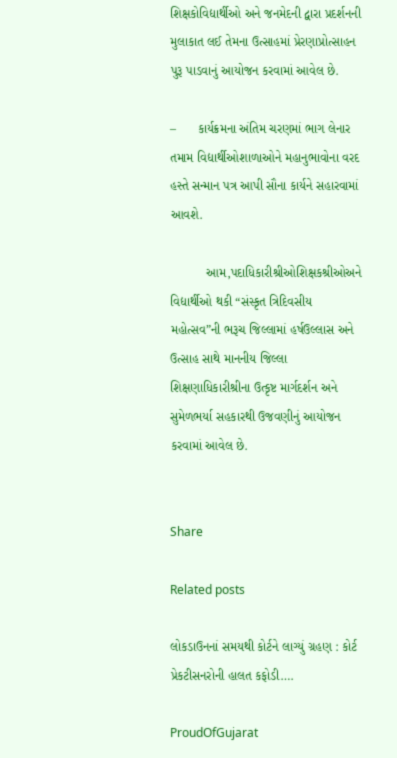શિક્ષકોવિદ્યાર્થીઓ અને જનમેદની દ્વારા પ્રદર્શનની મુલાકાત લઈ તેમના ઉત્સાહમાં પ્રેરણાપ્રોત્સાહન પુરૂ પાડવાનું આયોજન કરવામાં આવેલ છે.

–      કાર્યક્રમના અંતિમ ચરણમાં ભાગ લેનાર તમામ વિદ્યાર્થીઓશાળાઓને મહાનુભાવોના વરદ હસ્તે સન્માન પત્ર આપી સૌના કાર્યને સહારવામાં આવશે.

          આમ,પદાધિકારીશ્રીઓશિક્ષકશ્રીઓઅને વિદ્યાર્થીઓ થકી “સંસ્કૃત ત્રિદિવસીય  મહોત્સવ”ની ભરૂચ જિલ્લામાં હર્ષઉલ્લાસ અને ઉત્સાહ સાથે માનનીય જિલ્લા શિક્ષણાધિકારીશ્રીના ઉત્કૃષ્ટ માર્ગદર્શન અને સુમેળભર્યા સહકારથી ઉજવણીનું આયોજન કરવામાં આવેલ છે.


Share

Related posts

લોકડાઉનનાં સમયથી કોર્ટને લાગ્યું ગ્રહણ : કોર્ટ પ્રેકટીસનરોની હાલત કફોડી….

ProudOfGujarat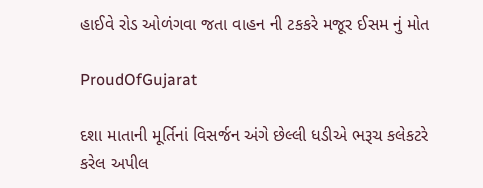હાઈવે રોડ ઓળંગવા જતા વાહન ની ટકકરે મજૂર ઈસમ નું મોત

ProudOfGujarat

દશા માતાની મૂર્તિનાં વિસર્જન અંગે છેલ્લી ધડીએ ભરૂચ કલેકટરે કરેલ અપીલ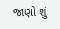જાણો શું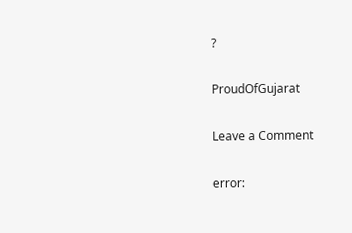?

ProudOfGujarat

Leave a Comment

error: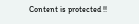Content is protected !!